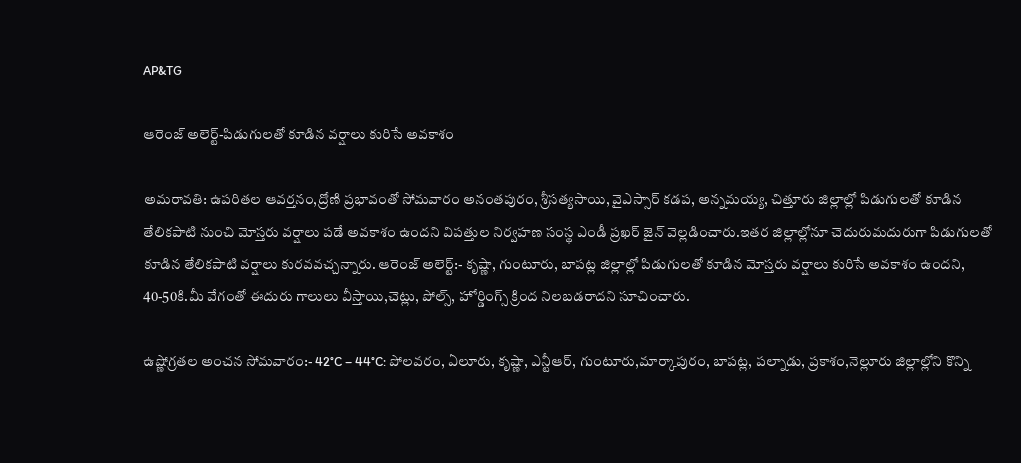AP&TG

ఆరెంజ్ అలెర్ట్-పిడుగులతో కూడిన వర్షాలు కురిసే అవకాశం

అమరావతి: ఉపరితల ఆవర్తనం,ద్రోణి ప్రభావంతో సోమవారం అనంతపురం, శ్రీసత్యసాయి, వైఎస్సార్ కడప, అన్నమయ్య, చిత్తూరు జిల్లాల్లో పిడుగులతో కూడిన తేలికపాటి నుంచి మోస్తరు వర్షాలు పడే అవకాశం ఉందని విపత్తుల నిర్వహణ సంస్థ ఎండీ ప్రఖర్ జైన్ వెల్లడించారు.ఇతర జిల్లాల్లోనూ చెదురుమదురుగా పిడుగులతో కూడిన తేలికపాటి వర్షాలు కురవవచ్చన్నారు. ఆరెంజ్ అలెర్ట్:- కృష్ణా, గుంటూరు, బాపట్ల జిల్లాల్లో పిడుగులతో కూడిన మోస్తరు వర్షాలు కురిసే అవకాశం ఉందని, 40-50కి.మీ వేగంతో ఈదురు గాలులు వీస్తాయి,చెట్లు, పోల్స్, హోర్డింగ్స్ క్రింద నిలబడరాదని సూచించారు.

ఉష్ణోగ్రతల అంచన సోమవారం:- 42°C – 44°C: పోలవరం, ఏలూరు, కృష్ణా, ఎన్టీఆర్, గుంటూరు,మార్కాపురం, బాపట్ల, పల్నాడు, ప్రకాశం,నెల్లూరు జిల్లాల్లోని కొన్ని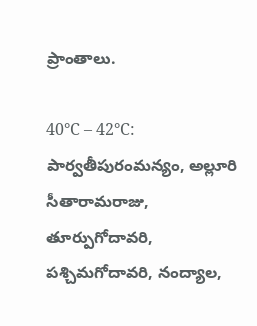ప్రాంతాలు.

40°C – 42°C:  పార్వతీపురంమన్యం, అల్లూరి సీతారామరాజు, తూర్పుగోదావరి, పశ్చిమగోదావరి, నంద్యాల,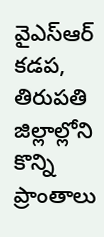వైఎస్ఆర్ కడప, తిరుపతి జిల్లాల్లోని కొన్ని ప్రాంతాలు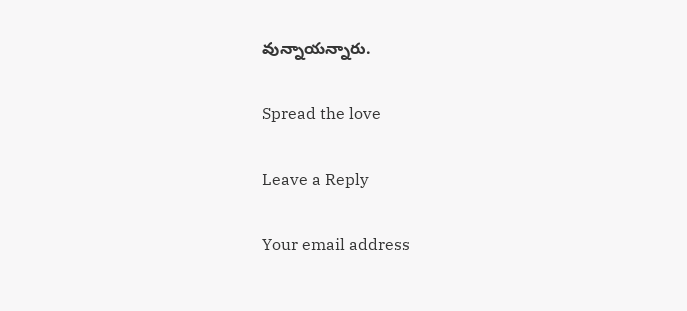వున్నాయన్నారు.

Spread the love

Leave a Reply

Your email address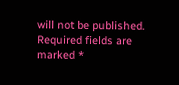will not be published. Required fields are marked *